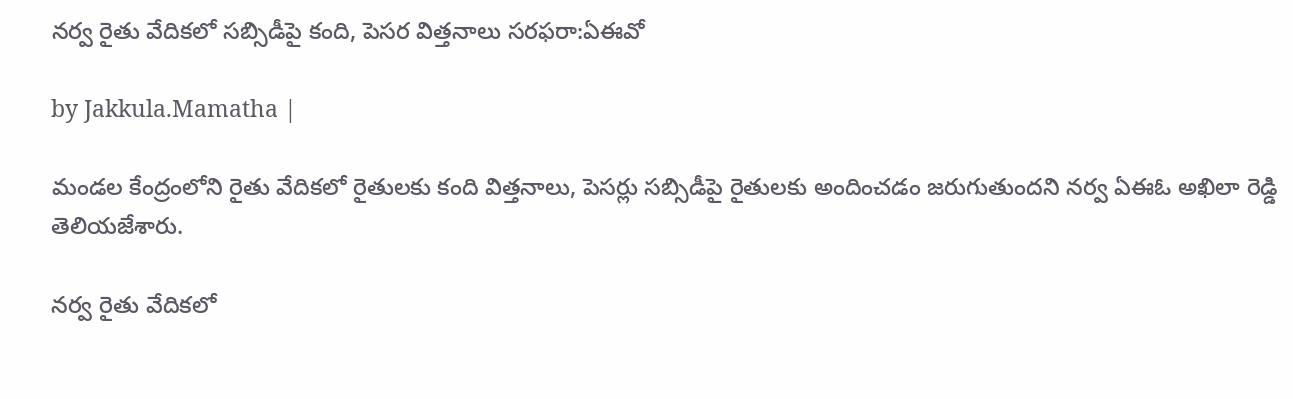నర్వ రైతు వేదికలో సబ్సిడీపై కంది, పెసర విత్తనాలు సరఫరా:ఏఈవో

by Jakkula.Mamatha |

మండల కేంద్రంలోని రైతు వేదికలో రైతులకు కంది విత్తనాలు, పెసర్లు సబ్సిడీపై రైతులకు అందించడం జరుగుతుందని నర్వ ఏఈఓ అఖిలా రెడ్డి తెలియజేశారు.

నర్వ రైతు వేదికలో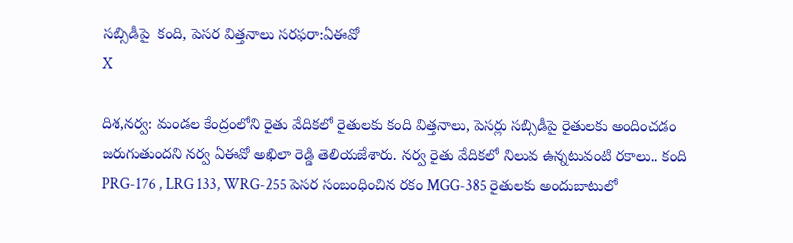సబ్సిడీపై  కంది, పెసర విత్తనాలు సరఫరా:ఏఈవో
X

దిశ,నర్వ: మండల కేంద్రంలోని రైతు వేదికలో రైతులకు కంది విత్తనాలు, పెసర్లు సబ్సిడీపై రైతులకు అందించడం జరుగుతుందని నర్వ ఏఈవో అఖిలా రెడ్డి తెలియజేశారు. నర్వ రైతు వేదికలో నిలువ ఉన్నటువంటి రకాలు.. కంది PRG-176 , LRG 133, WRG-255 పెసర సంబంధించిన రకం MGG-385 రైతులకు అందుబాటులో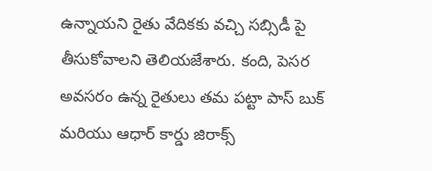ఉన్నాయని రైతు వేదికకు వచ్చి సబ్సిడీ పై తీసుకోవాలని తెలియజేశారు. కంది, పెసర అవసరం ఉన్న రైతులు తమ పట్టా పాస్ బుక్ మరియు ఆధార్ కార్డు జిరాక్స్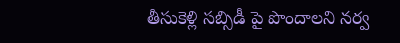తీసుకెళ్లి సబ్సిడీ పై పొందాలని నర్వ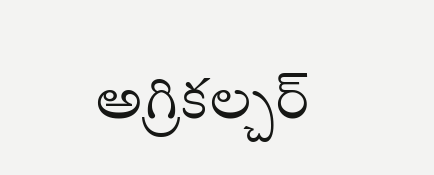అగ్రికల్చర్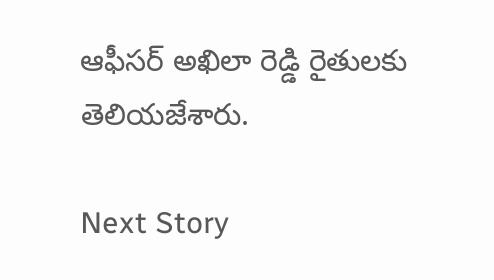ఆఫీసర్ అఖిలా రెడ్డి రైతులకు తెలియజేశారు.

Next Story